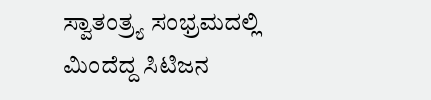ಸ್ವಾತಂತ್ರ್ಯ ಸಂಭ್ರಮದಲ್ಲಿ ಮಿಂದೆದ್ದ ಸಿಟಿಜನ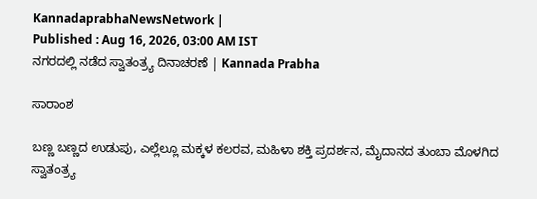KannadaprabhaNewsNetwork |
Published : Aug 16, 2026, 03:00 AM IST
ನಗರದಲ್ಲಿ ನಡೆದ ಸ್ವಾತಂತ್ರ್ಯ ದಿನಾಚರಣೆ | Kannada Prabha

ಸಾರಾಂಶ

ಬಣ್ಣ ಬಣ್ಣದ ಉಡುಪು, ಎಲ್ಲೆಲ್ಲೂ ಮಕ್ಕಳ ಕಲರವ, ಮಹಿಳಾ ಶಕ್ತಿ ಪ್ರದರ್ಶನ, ಮೈದಾನದ ತುಂಬಾ ಮೊಳಗಿದ ಸ್ವಾತಂತ್ರ್ಯ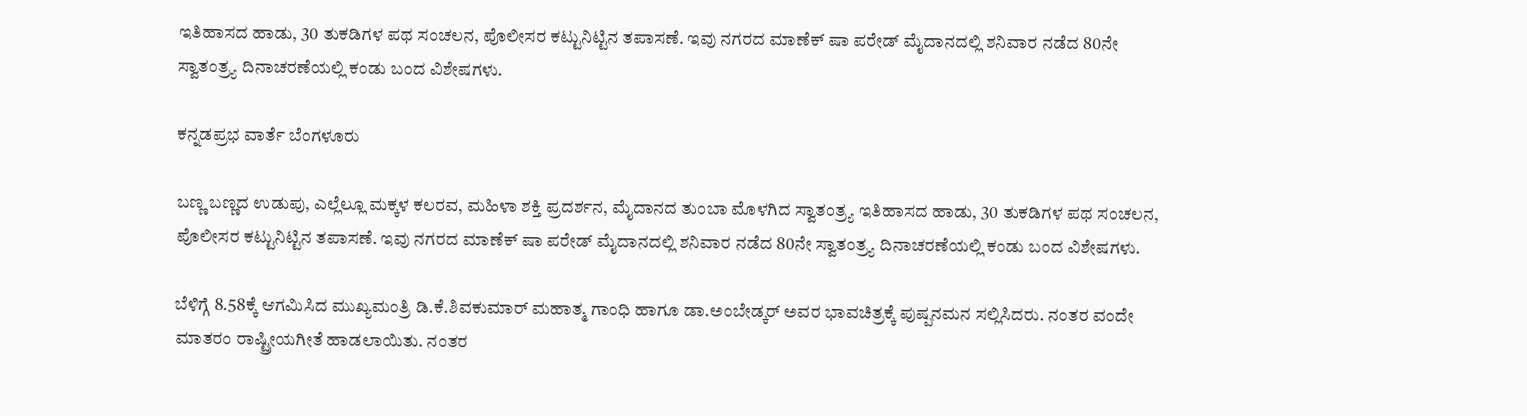ಇತಿಹಾಸದ ಹಾಡು, 30 ತುಕಡಿಗಳ ಪಥ ಸಂಚಲನ, ಪೊಲೀಸರ ಕಟ್ಟುನಿಟ್ಟಿನ ತಪಾಸಣೆ. ಇವು ನಗರದ ಮಾಣೆಕ್ ಷಾ ಪರೇಡ್ ಮೈದಾನದಲ್ಲಿ ಶನಿವಾರ ನಡೆದ 80ನೇ ಸ್ವಾತಂತ್ರ್ಯ ದಿನಾಚರಣೆಯಲ್ಲಿ ಕಂಡು ಬಂದ ವಿಶೇಷಗಳು.

ಕನ್ನಡಪ್ರಭ ವಾರ್ತೆ ಬೆಂಗಳೂರು

ಬಣ್ಣ ಬಣ್ಣದ ಉಡುಪು, ಎಲ್ಲೆಲ್ಲೂ ಮಕ್ಕಳ ಕಲರವ, ಮಹಿಳಾ ಶಕ್ತಿ ಪ್ರದರ್ಶನ, ಮೈದಾನದ ತುಂಬಾ ಮೊಳಗಿದ ಸ್ವಾತಂತ್ರ್ಯ ಇತಿಹಾಸದ ಹಾಡು, 30 ತುಕಡಿಗಳ ಪಥ ಸಂಚಲನ, ಪೊಲೀಸರ ಕಟ್ಟುನಿಟ್ಟಿನ ತಪಾಸಣೆ. ಇವು ನಗರದ ಮಾಣೆಕ್ ಷಾ ಪರೇಡ್ ಮೈದಾನದಲ್ಲಿ ಶನಿವಾರ ನಡೆದ 80ನೇ ಸ್ವಾತಂತ್ರ್ಯ ದಿನಾಚರಣೆಯಲ್ಲಿ ಕಂಡು ಬಂದ ವಿಶೇಷಗಳು.

ಬೆಳಿಗ್ಗೆ 8.58ಕ್ಕೆ ಆಗಮಿಸಿದ ಮುಖ್ಯಮಂತ್ರಿ ಡಿ.ಕೆ.ಶಿವಕುಮಾರ್ ಮಹಾತ್ಮ ಗಾಂಧಿ ಹಾಗೂ ಡಾ.ಅಂಬೇಡ್ಕರ್ ಅವರ ಭಾವಚಿತ್ರಕ್ಕೆ ಪುಷ್ಪನಮನ ಸಲ್ಲಿಸಿದರು. ನಂತರ ವಂದೇ ಮಾತರಂ ರಾಷ್ಟ್ರೀಯಗೀತೆ ಹಾಡಲಾಯಿತು. ನಂತರ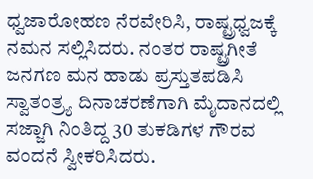ಧ್ವಜಾರೋಹಣ ನೆರವೇರಿಸಿ, ರಾಷ್ಟ್ರಧ್ವಜಕ್ಕೆ ನಮನ ಸಲ್ಲಿಸಿದರು. ನಂತರ ರಾಷ್ಟ್ರಗೀತೆ ಜನಗಣ ಮನ ಹಾಡು ಪ್ರಸ್ತುತಪಡಿಸಿ ಸ್ವಾತಂತ್ರ್ಯ ದಿನಾಚರಣೆಗಾಗಿ ಮೈದಾನದಲ್ಲಿ ಸಜ್ಜಾಗಿ ನಿಂತಿದ್ದ 30 ತುಕಡಿಗಳ ಗೌರವ ವಂದನೆ ಸ್ವೀಕರಿಸಿದರು.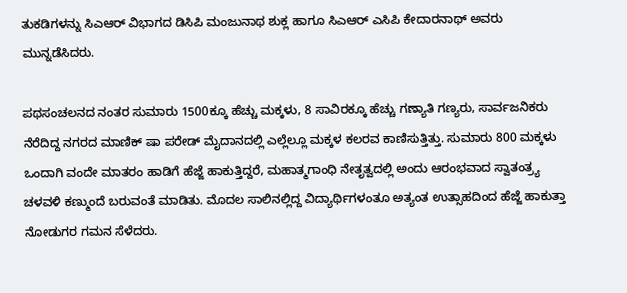ತುಕಡಿಗಳನ್ನು ಸಿಎಆರ್ ವಿಭಾಗದ ಡಿಸಿಪಿ ಮಂಜುನಾಥ ಶುಕ್ಲ ಹಾಗೂ ಸಿಎಆರ್ ಎಸಿಪಿ ಕೇದಾರನಾಥ್ ಅ‍ವರು ಮುನ್ನಡೆಸಿದರು.

ಪಥಸಂಚಲನದ ನಂತರ ಸುಮಾರು 1500ಕ್ಕೂ ಹೆಚ್ಚು ಮಕ್ಕಳು, 8 ಸಾವಿರಕ್ಕೂ ಹೆಚ್ಚು ಗಣ್ಯಾತಿ ಗಣ್ಯರು, ಸಾರ್ವಜನಿಕರು ನೆರೆದಿದ್ದ ನಗರದ ಮಾಣಿಕ್ ಷಾ ಪರೇಡ್ ಮೈದಾನದಲ್ಲಿ ಎಲ್ಲೆಲ್ಲೂ ಮಕ್ಕಳ ಕಲರವ ಕಾಣಿಸುತ್ತಿತ್ತು. ಸುಮಾರು 800 ಮಕ್ಕಳು ಒಂದಾಗಿ ವಂದೇ ಮಾತರಂ ಹಾಡಿಗೆ ಹೆಜ್ಜೆ ಹಾಕುತ್ತಿದ್ದರೆ, ಮಹಾತ್ಮಗಾಂಧಿ ನೇತೃತ್ವದಲ್ಲಿ ಅಂದು ಆರಂಭವಾದ ಸ್ವಾತಂತ್ರ್ಯ ಚಳವಳಿ ಕಣ್ಮುಂದೆ ಬರುವಂತೆ ಮಾಡಿತು. ಮೊದಲ ಸಾಲಿನಲ್ಲಿದ್ದ ವಿದ್ಯಾರ್ಥಿಗಳಂತೂ ಅತ್ಯಂತ ಉತ್ಸಾಹದಿಂದ ಹೆಜ್ಜೆ ಹಾಕುತ್ತಾ ನೋಡುಗರ ಗಮನ ಸೆಳೆದರು.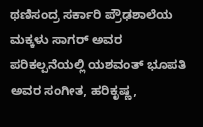ಥಣಿಸಂದ್ರ ಸರ್ಕಾರಿ ಪ್ರೌಢಶಾಲೆಯ ಮಕ್ಕಳು ಸಾಗರ್ ಅವರ ಪರಿಕಲ್ಪನೆಯಲ್ಲಿ ಯಶವಂತ್ ಭೂಪತಿ ಅವರ ಸಂಗೀತ, ಹರಿಕೃಷ್ಣ,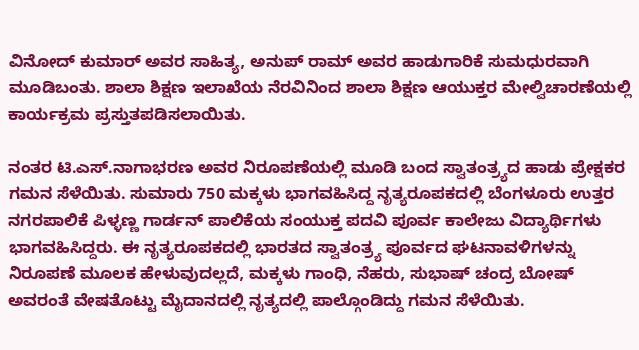ವಿನೋದ್ ಕುಮಾರ್ ಅವರ ಸಾಹಿತ್ಯ, ಅನುಪ್ ರಾಮ್ ಅವರ ಹಾಡುಗಾರಿಕೆ ಸುಮಧುರವಾಗಿ ಮೂಡಿಬಂತು. ಶಾಲಾ ಶಿಕ್ಷಣ ಇಲಾಖೆಯ ನೆರವಿನಿಂದ ಶಾಲಾ ಶಿಕ್ಷಣ ಆಯುಕ್ತರ ಮೇಲ್ವಿಚಾರಣೆಯಲ್ಲಿ ಕಾರ್ಯಕ್ರಮ ಪ್ರಸ್ತುತಪಡಿಸಲಾಯಿತು.

ನಂತರ ಟಿ.ಎಸ್.ನಾಗಾಭರಣ ಅವರ ನಿರೂಪಣೆಯಲ್ಲಿ ಮೂಡಿ ಬಂದ ಸ್ವಾತಂತ್ರ್ಯದ ಹಾಡು ಪ್ರೇಕ್ಷಕರ ಗಮನ ಸೆಳೆಯಿತು. ಸುಮಾರು 750 ಮಕ್ಕಳು ಭಾಗವಹಿಸಿದ್ದ ನೃತ್ಯರೂಪಕದಲ್ಲಿ ಬೆಂಗಳೂರು ಉತ್ತರ ನಗರಪಾಲಿಕೆ ಪಿಳ್ಳಣ್ಣ ಗಾರ್ಡನ್ ಪಾಲಿಕೆಯ ಸಂಯುಕ್ತ ಪದವಿ ಪೂರ್ವ ಕಾಲೇಜು ವಿದ್ಯಾರ್ಥಿಗಳು ಭಾಗವಹಿಸಿದ್ದರು. ಈ ನೃತ್ಯರೂಪಕದಲ್ಲಿ ಭಾರತದ ಸ್ವಾತಂತ್ರ್ಯ ಪೂರ್ವದ ಘಟನಾವಳಿಗಳನ್ನು ನಿರೂಪಣೆ ಮೂಲಕ ಹೇಳುವುದಲ್ಲದೆ, ಮಕ್ಕಳು ಗಾಂಧಿ, ನೆಹರು, ಸುಭಾಷ್ ಚಂದ್ರ ಬೋಷ್ ಅವರಂತೆ ವೇಷತೊಟ್ಟು ಮೈದಾನದಲ್ಲಿ ನೃತ್ಯದಲ್ಲಿ ಪಾಲ್ಗೊಂಡಿದ್ದು ಗಮನ ಸೆಳೆಯಿತು.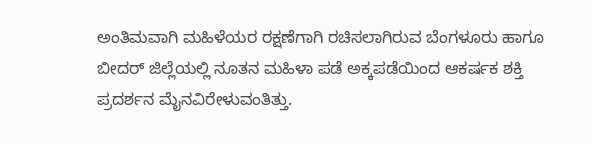ಅಂತಿಮವಾಗಿ ಮಹಿಳೆಯರ ರಕ್ಷಣೆಗಾಗಿ ರಚಿಸಲಾಗಿರುವ ಬೆಂಗಳೂರು ಹಾಗೂ ಬೀದರ್ ಜಿಲ್ಲೆಯಲ್ಲಿ ನೂತನ ಮಹಿಳಾ ಪಡೆ ಅಕ್ಕಪಡೆಯಿಂದ ಆಕರ್ಷಕ ಶಕ್ತಿ ಪ್ರದರ್ಶನ ಮೈನವಿರೇಳುವಂತಿತ್ತು.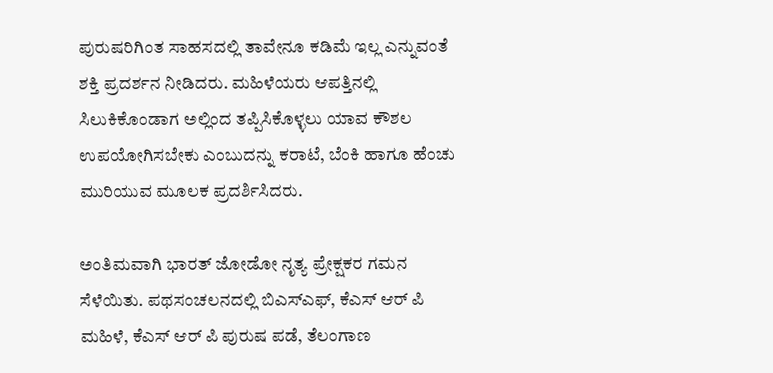ಪುರುಷರಿಗಿಂತ ಸಾಹಸದಲ್ಲಿ ತಾವೇನೂ ಕಡಿಮೆ ಇಲ್ಲ ಎನ್ನುವಂತೆ ಶಕ್ತಿ ಪ್ರದರ್ಶನ ನೀಡಿದರು. ಮಹಿಳೆಯರು ಆಪತ್ತಿನಲ್ಲಿ ಸಿಲುಕಿಕೊಂಡಾಗ ಅಲ್ಲಿಂದ ತಪ್ಪಿಸಿಕೊಳ್ಳಲು ಯಾವ ಕೌಶಲ ಉಪಯೋಗಿಸಬೇಕು ಎಂಬುದನ್ನು ಕರಾಟೆ, ಬೆಂಕಿ ಹಾಗೂ ಹೆಂಚು ಮುರಿಯುವ ಮೂಲಕ ಪ್ರದರ್ಶಿಸಿದರು.

ಅಂತಿಮವಾಗಿ ಭಾರತ್ ಜೋಡೋ ನೃತ್ಯ ಪ್ರೇಕ್ಷಕರ ಗಮನ ಸೆಳೆಯಿತು. ಪಥಸಂಚಲನದಲ್ಲಿ ಬಿಎಸ್ಎಫ್, ಕೆಎಸ್ ಆರ್ ಪಿ ಮಹಿಳೆ, ಕೆಎಸ್ ಆರ್ ಪಿ ಪುರುಷ ಪಡೆ, ತೆಲಂಗಾಣ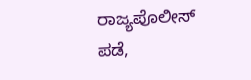ರಾಜ್ಯಪೊಲೀಸ್ ಪಡೆ,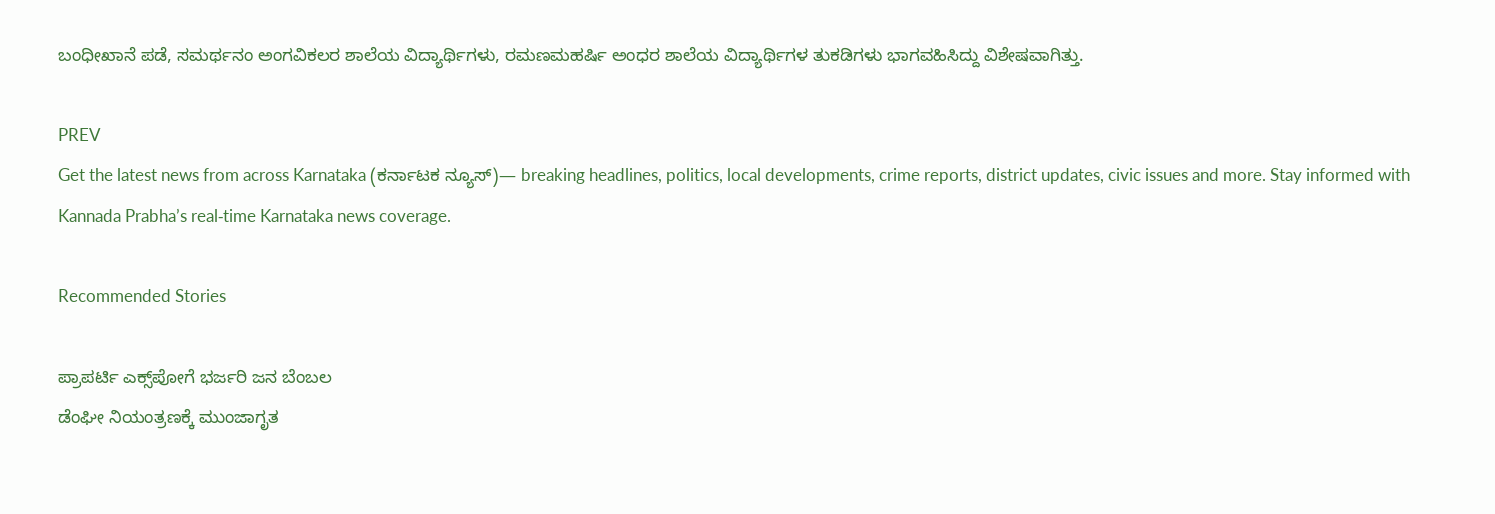ಬಂಧೀಖಾನೆ ಪಡೆ, ಸಮರ್ಥನಂ ಅಂಗವಿಕಲರ ಶಾಲೆಯ ವಿದ್ಯಾರ್ಥಿಗಳು, ರಮಣಮಹರ್ಷಿ ಅಂಧರ ಶಾಲೆಯ ವಿದ್ಯಾರ್ಥಿಗಳ ತುಕಡಿಗಳು ಭಾಗವಹಿಸಿದ್ದು ವಿಶೇಷವಾಗಿತ್ತು.

PREV
Get the latest news from across Karnataka (ಕರ್ನಾಟಕ ನ್ಯೂಸ್)— breaking headlines, politics, local developments, crime reports, district updates, civic issues and more. Stay informed with Kannada Prabha’s real‑time Karnataka news coverage.

Recommended Stories

ಪ್ರಾಪರ್ಟಿ ಎಕ್ಸ್‌ಪೋಗೆ ಭರ್ಜರಿ ಜನ ಬೆಂಬಲ
ಡೆಂಘೀ ನಿಯಂತ್ರಣಕ್ಕೆ ಮುಂಜಾಗೃತ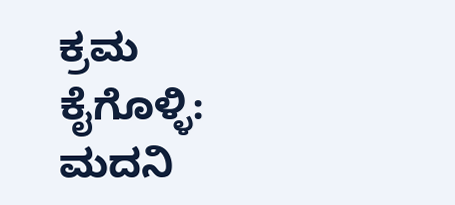ಕ್ರಮ ಕೈಗೊಳ್ಳಿ: ಮದನಿ